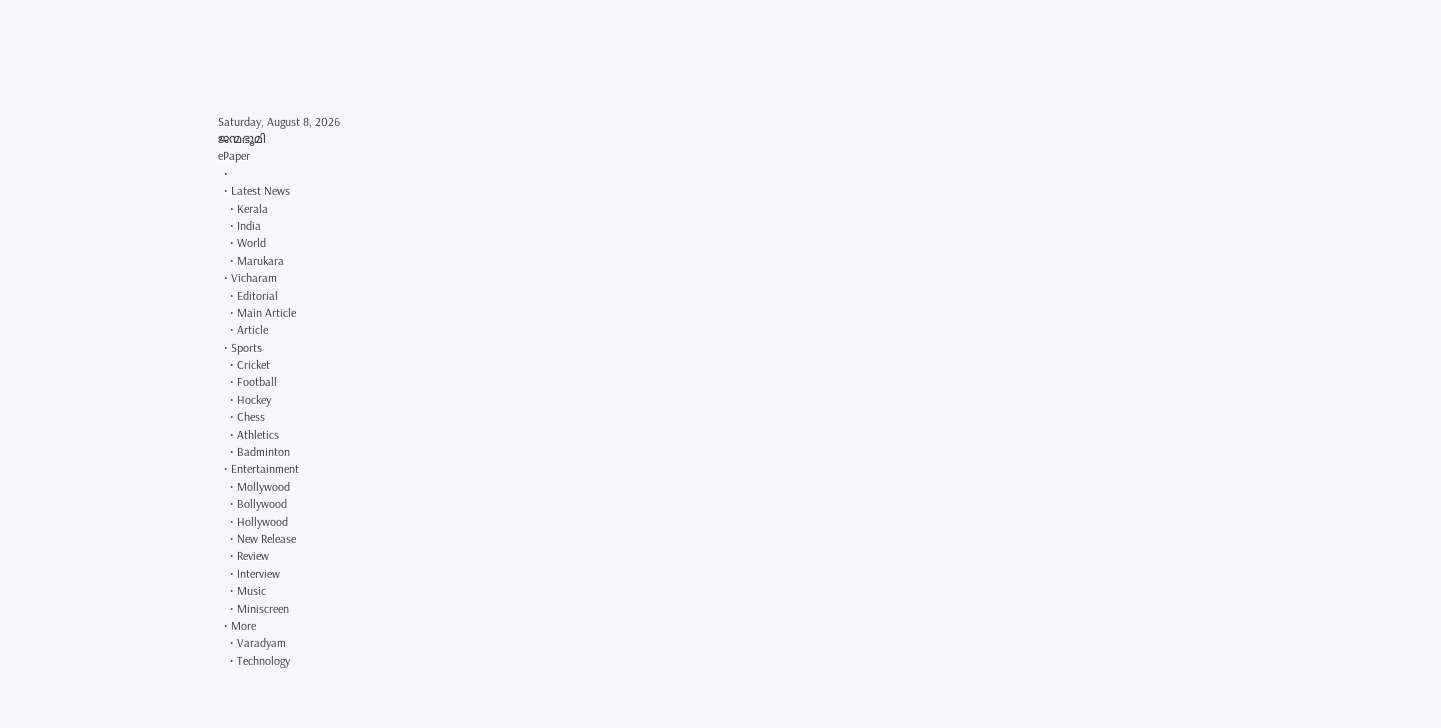Saturday, August 8, 2026
ജന്മഭൂമി
ePaper
  •
  • Latest News
    • Kerala
    • India
    • World
    • Marukara
  • Vicharam
    • Editorial
    • Main Article
    • Article
  • Sports
    • Cricket
    • Football
    • Hockey
    • Chess
    • Athletics
    • Badminton
  • Entertainment
    • Mollywood
    • Bollywood
    • Hollywood
    • New Release
    • Review
    • Interview
    • Music
    • Miniscreen
  • More
    • Varadyam
    • Technology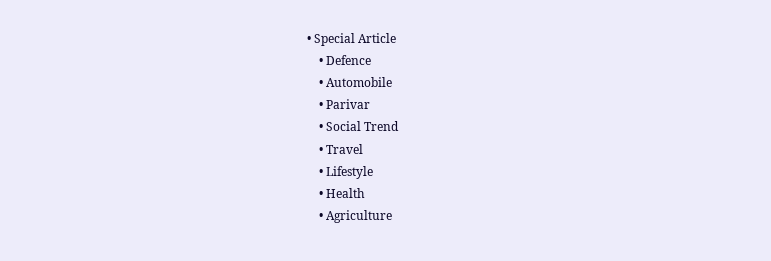• Special Article
    • Defence
    • Automobile
    • Parivar
    • Social Trend
    • Travel
    • Lifestyle
    • Health
    • Agriculture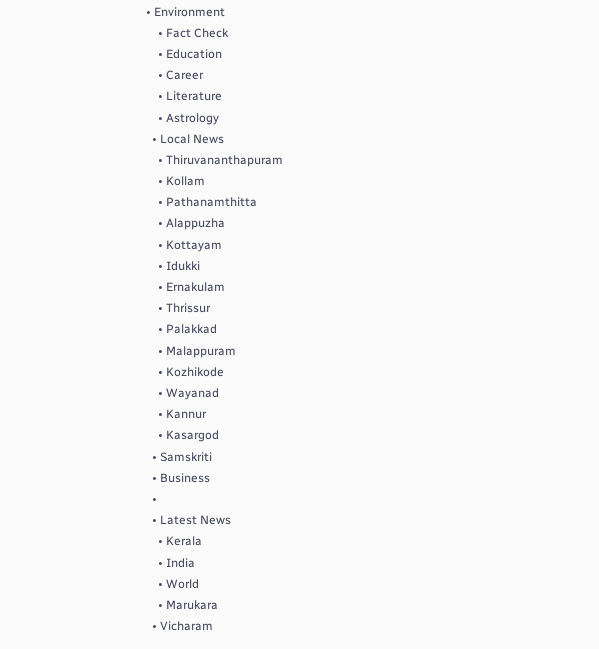• Environment
    • Fact Check
    • Education
    • Career
    • Literature
    • Astrology
  • Local News
    • Thiruvananthapuram
    • Kollam
    • Pathanamthitta
    • Alappuzha
    • Kottayam
    • Idukki
    • Ernakulam
    • Thrissur
    • Palakkad
    • Malappuram
    • Kozhikode
    • Wayanad
    • Kannur
    • Kasargod
  • Samskriti
  • Business
  •
  • Latest News
    • Kerala
    • India
    • World
    • Marukara
  • Vicharam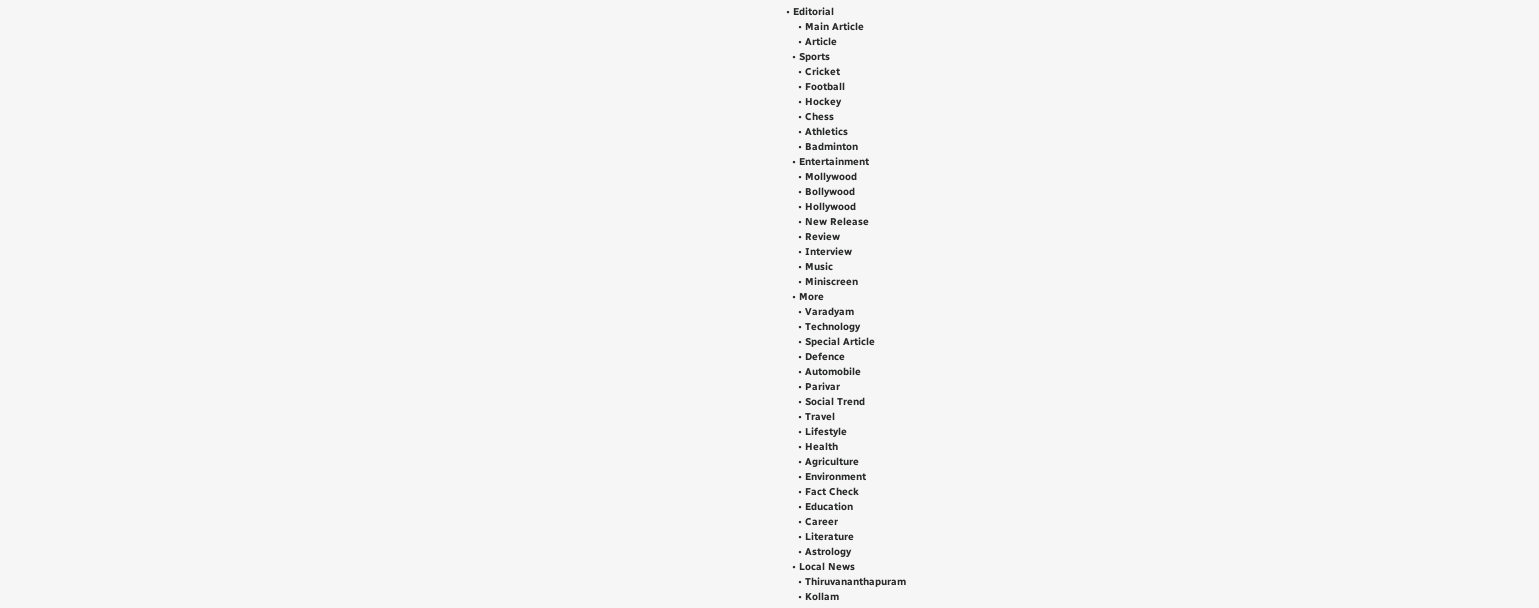• Editorial
    • Main Article
    • Article
  • Sports
    • Cricket
    • Football
    • Hockey
    • Chess
    • Athletics
    • Badminton
  • Entertainment
    • Mollywood
    • Bollywood
    • Hollywood
    • New Release
    • Review
    • Interview
    • Music
    • Miniscreen
  • More
    • Varadyam
    • Technology
    • Special Article
    • Defence
    • Automobile
    • Parivar
    • Social Trend
    • Travel
    • Lifestyle
    • Health
    • Agriculture
    • Environment
    • Fact Check
    • Education
    • Career
    • Literature
    • Astrology
  • Local News
    • Thiruvananthapuram
    • Kollam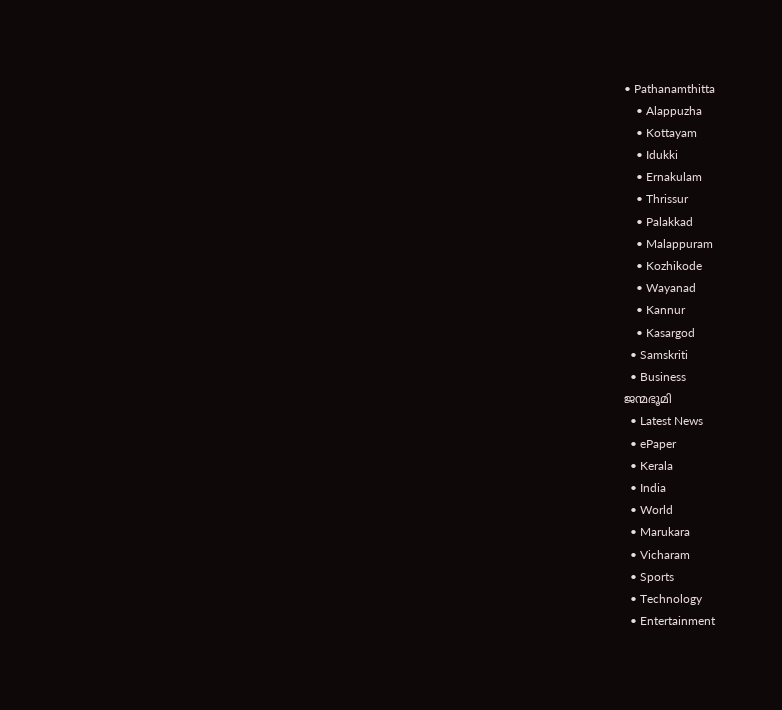• Pathanamthitta
    • Alappuzha
    • Kottayam
    • Idukki
    • Ernakulam
    • Thrissur
    • Palakkad
    • Malappuram
    • Kozhikode
    • Wayanad
    • Kannur
    • Kasargod
  • Samskriti
  • Business
ജന്മഭൂമി
  • Latest News
  • ePaper
  • Kerala
  • India
  • World
  • Marukara
  • Vicharam
  • Sports
  • Technology
  • Entertainment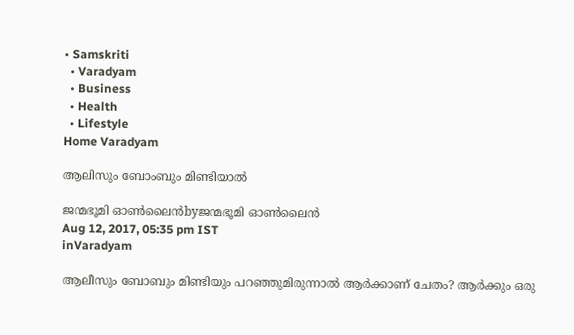• Samskriti
  • Varadyam
  • Business
  • Health
  • Lifestyle
Home Varadyam

ആലിസും ബോംബും മിണ്ടിയാല്‍

ജന്മഭൂമി ഓണ്‍ലൈന്‍byജന്മഭൂമി ഓണ്‍ലൈന്‍
Aug 12, 2017, 05:35 pm IST
inVaradyam

ആലീസും ബോബും മിണ്ടിയും പറഞ്ഞുമിരുന്നാല്‍ ആര്‍ക്കാണ് ചേതം? ആര്‍ക്കും ഒരു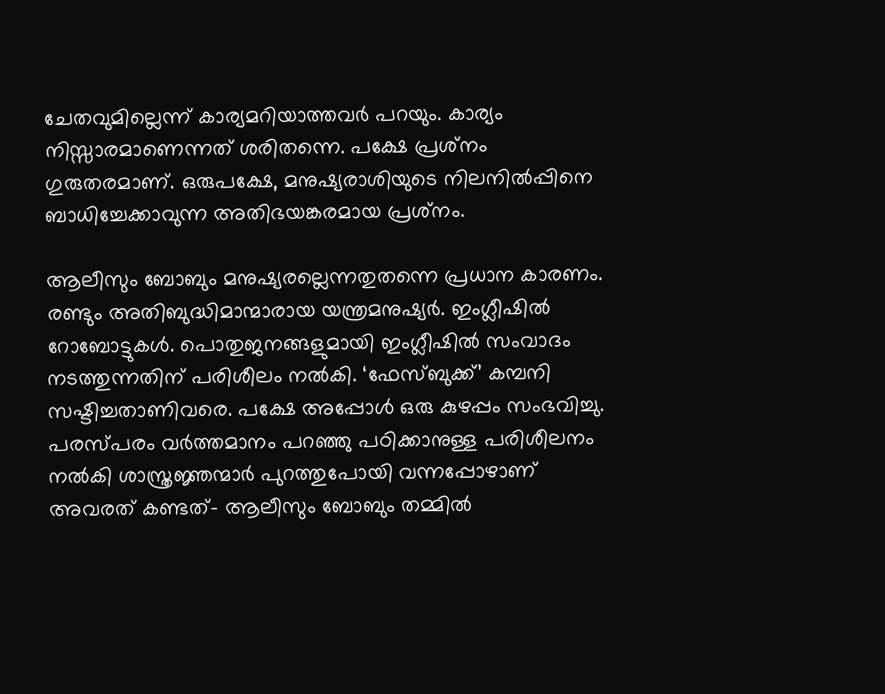ചേതവുമില്ലെന്ന് കാര്യമറിയാത്തവര്‍ പറയും. കാര്യം നിസ്സാരമാണെന്നത് ശരിതന്നെ. പക്ഷേ പ്രശ്‌നം ഗുരുതരമാണ്. ഒരുപക്ഷേ, മനുഷ്യരാശിയുടെ നിലനില്‍പ്പിനെ ബാധിച്ചേക്കാവുന്ന അതിഭയങ്കരമായ പ്രശ്‌നം.

ആലീസും ബോബും മനുഷ്യരല്ലെന്നതുതന്നെ പ്രധാന കാരണം. രണ്ടും അതിബുദ്ധിമാന്മാരായ യന്ത്രമനുഷ്യര്‍. ഇംഗ്ലീഷില്‍ റോബോട്ടുകള്‍. പൊതുജനങ്ങളുമായി ഇംഗ്ലീഷില്‍ സംവാദം നടത്തുന്നതിന് പരിശീലം നല്‍കി. ‘ഫേസ്ബുക്ക്’ കമ്പനി സഷ്ടിച്ചതാണിവരെ. പക്ഷേ അപ്പോള്‍ ഒരു കുഴപ്പം സംഭവിച്ചു. പരസ്പരം വര്‍ത്തമാനം പറഞ്ഞു പഠിക്കാനുള്ള പരിശീലനം നല്‍കി ശാസ്ത്രജ്ഞന്മാര്‍ പുറത്തുപോയി വന്നപ്പോഴാണ് അവരത് കണ്ടത്- ആലീസും ബോബും തമ്മില്‍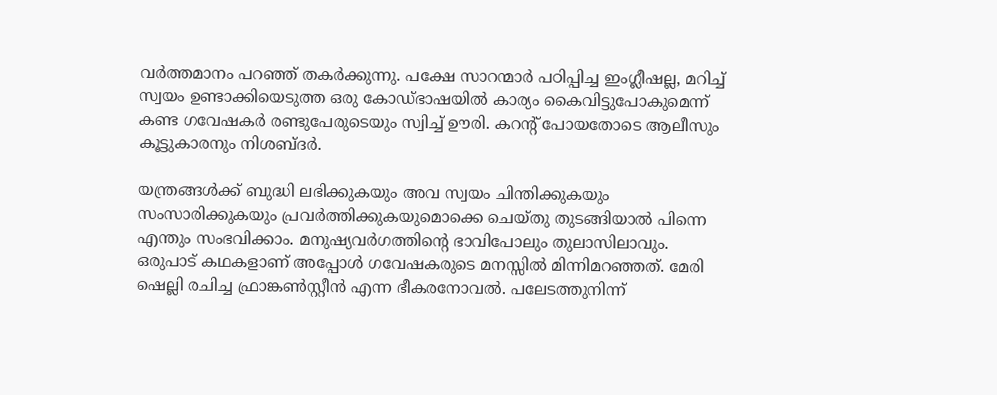വര്‍ത്തമാനം പറഞ്ഞ് തകര്‍ക്കുന്നു. പക്ഷേ സാറന്മാര്‍ പഠിപ്പിച്ച ഇംഗ്ലീഷല്ല, മറിച്ച് സ്വയം ഉണ്ടാക്കിയെടുത്ത ഒരു കോഡ്ഭാഷയില്‍ കാര്യം കൈവിട്ടുപോകുമെന്ന് കണ്ട ഗവേഷകര്‍ രണ്ടുപേരുടെയും സ്വിച്ച് ഊരി. കറന്റ് പോയതോടെ ആലീസും കൂട്ടുകാരനും നിശബ്ദര്‍.

യന്ത്രങ്ങള്‍ക്ക് ബുദ്ധി ലഭിക്കുകയും അവ സ്വയം ചിന്തിക്കുകയും സംസാരിക്കുകയും പ്രവര്‍ത്തിക്കുകയുമൊക്കെ ചെയ്തു തുടങ്ങിയാല്‍ പിന്നെ എന്തും സംഭവിക്കാം. മനുഷ്യവര്‍ഗത്തിന്റെ ഭാവിപോലും തുലാസിലാവും. ഒരുപാട് കഥകളാണ് അപ്പോള്‍ ഗവേഷകരുടെ മനസ്സില്‍ മിന്നിമറഞ്ഞത്. മേരി ഷെല്ലി രചിച്ച ഫ്രാങ്കണ്‍സ്റ്റീന്‍ എന്ന ഭീകരനോവല്‍. പലേടത്തുനിന്ന്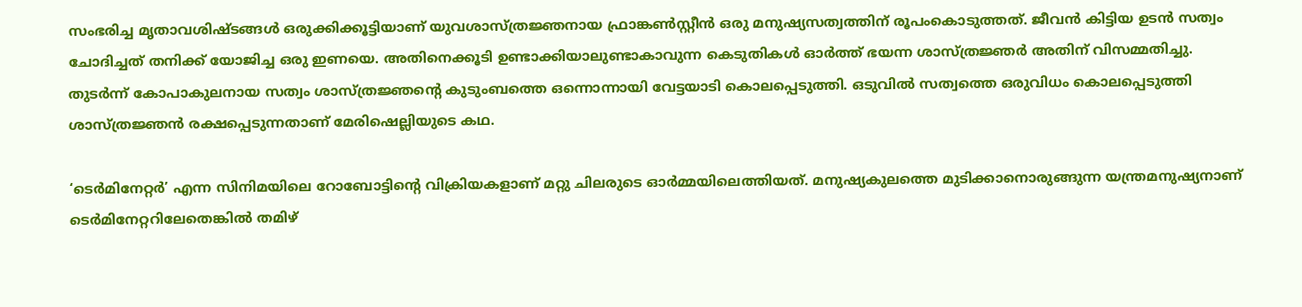സംഭരിച്ച മൃതാവശിഷ്ടങ്ങള്‍ ഒരുക്കിക്കൂട്ടിയാണ് യുവശാസ്ത്രജ്ഞനായ ഫ്രാങ്കണ്‍സ്റ്റീന്‍ ഒരു മനുഷ്യസത്വത്തിന് രൂപംകൊടുത്തത്. ജീവന്‍ കിട്ടിയ ഉടന്‍ സത്വം ചോദിച്ചത് തനിക്ക് യോജിച്ച ഒരു ഇണയെ. അതിനെക്കൂടി ഉണ്ടാക്കിയാലുണ്ടാകാവുന്ന കെടുതികള്‍ ഓര്‍ത്ത് ഭയന്ന ശാസ്ത്രജ്ഞര്‍ അതിന് വിസമ്മതിച്ചു. തുടര്‍ന്ന് കോപാകുലനായ സത്വം ശാസ്ത്രജ്ഞന്റെ കുടുംബത്തെ ഒന്നൊന്നായി വേട്ടയാടി കൊലപ്പെടുത്തി. ഒടുവില്‍ സത്വത്തെ ഒരുവിധം കൊലപ്പെടുത്തി ശാസ്ത്രജ്ഞന്‍ രക്ഷപ്പെടുന്നതാണ് മേരിഷെല്ലിയുടെ കഥ.

‘ടെര്‍മിനേറ്റര്‍’ എന്ന സിനിമയിലെ റോബോട്ടിന്റെ വിക്രിയകളാണ് മറ്റു ചിലരുടെ ഓര്‍മ്മയിലെത്തിയത്. മനുഷ്യകുലത്തെ മുടിക്കാനൊരുങ്ങുന്ന യന്ത്രമനുഷ്യനാണ് ടെര്‍മിനേറ്ററിലേതെങ്കില്‍ തമിഴ്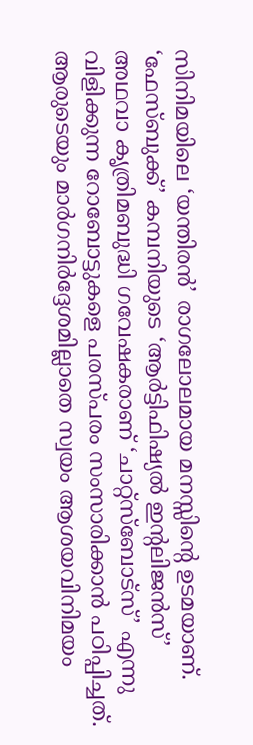സിനിമയിലെ ‘യന്തിരന്‍’ രാഗലോലമായ മനസ്സിന്റെ ഉടമയാണ്. ‘ഫേസ്ബുക്ക്’ കമ്പനിയുടെ ‘ആര്‍ട്ടിഫിഷ്യല്‍ ഇന്റലിജന്‍സ്’ അഥവാ കൃത്രിമബുദ്ധി ഗവേഷകരാണ് ‘ചാറ്റ്‌സ്‌ബോട്‌സ്’ എന്നു വിളിക്കുന്ന റോബോട്ടുകളെ പരസ്പരം സംസാരിക്കാന്‍ പഠിപ്പിച്ചത്. ആരുടെയും മാര്‍ഗനിര്‍ദ്ദേശമില്ലാതെ സ്വയം ആശയവിനിമയം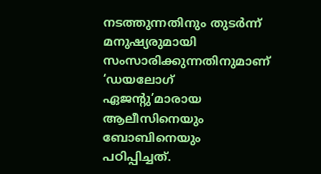നടത്തുന്നതിനും തുടര്‍ന്ന് മനുഷ്യരുമായി സംസാരിക്കുന്നതിനുമാണ് ‘ഡയലോഗ് ഏജന്റു’മാരായ ആലീസിനെയും ബോബിനെയും പഠിപ്പിച്ചത്.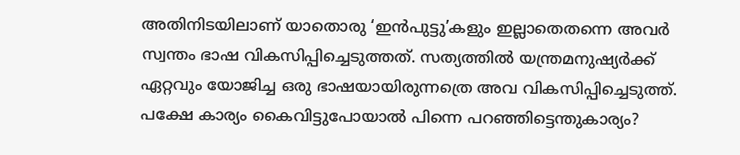അതിനിടയിലാണ് യാതൊരു ‘ഇന്‍പുട്ടു’കളും ഇല്ലാതെതന്നെ അവര്‍ സ്വന്തം ഭാഷ വികസിപ്പിച്ചെടുത്തത്. സത്യത്തില്‍ യന്ത്രമനുഷ്യര്‍ക്ക് ഏറ്റവും യോജിച്ച ഒരു ഭാഷയായിരുന്നത്രെ അവ വികസിപ്പിച്ചെടുത്ത്. പക്ഷേ കാര്യം കൈവിട്ടുപോയാല്‍ പിന്നെ പറഞ്ഞിട്ടെന്തുകാര്യം?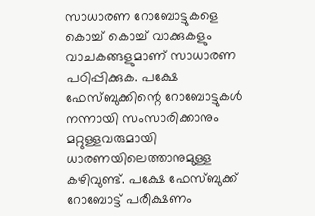സാധാരണ റോബോട്ടുകളെ കൊച്ച് കൊച്ച് വാക്കുകളും വാചകങ്ങളുമാണ് സാധാരണ പഠിപ്പിക്കുക. പക്ഷേ ഫേസ്ബുക്കിന്റെ റോബോട്ടുകള്‍ നന്നായി സംസാരിക്കാനും മറ്റുള്ളവരുമായി ധാരണയിലെത്താനുമുള്ള കഴിവുണ്ട്. പക്ഷേ ഫേസ്ബുക്ക് റോബോട്ട് പരീക്ഷണം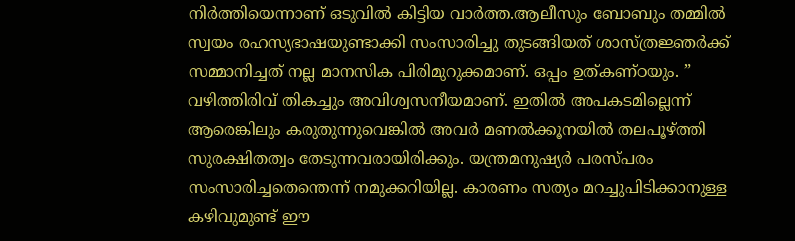നിര്‍ത്തിയെന്നാണ് ഒടുവില്‍ കിട്ടിയ വാര്‍ത്ത.ആലീസും ബോബും തമ്മില്‍ സ്വയം രഹസ്യഭാഷയുണ്ടാക്കി സംസാരിച്ചു തുടങ്ങിയത് ശാസ്ത്രജ്ഞര്‍ക്ക് സമ്മാനിച്ചത് നല്ല മാനസിക പിരിമുറുക്കമാണ്. ഒപ്പം ഉത്കണ്ഠയും. ” വഴിത്തിരിവ് തികച്ചും അവിശ്വസനീയമാണ്. ഇതില്‍ അപകടമില്ലെന്ന് ആരെങ്കിലും കരുതുന്നുവെങ്കില്‍ അവര്‍ മണല്‍ക്കൂനയില്‍ തലപൂഴ്‌ത്തി സുരക്ഷിതത്വം തേടുന്നവരായിരിക്കും. യന്ത്രമനുഷ്യര്‍ പരസ്പരം സംസാരിച്ചതെന്തെന്ന് നമുക്കറിയില്ല. കാരണം സത്യം മറച്ചുപിടിക്കാനുള്ള കഴിവുമുണ്ട് ഈ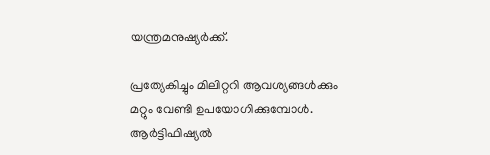യന്ത്രമനുഷ്യര്‍ക്ക്.

പ്രത്യേകിച്ചും മിലിറ്ററി ആവശ്യങ്ങള്‍ക്കും മറ്റും വേണ്ടി ഉപയോഗിക്കുമ്പോള്‍. ആര്‍ട്ടിഫിഷ്യല്‍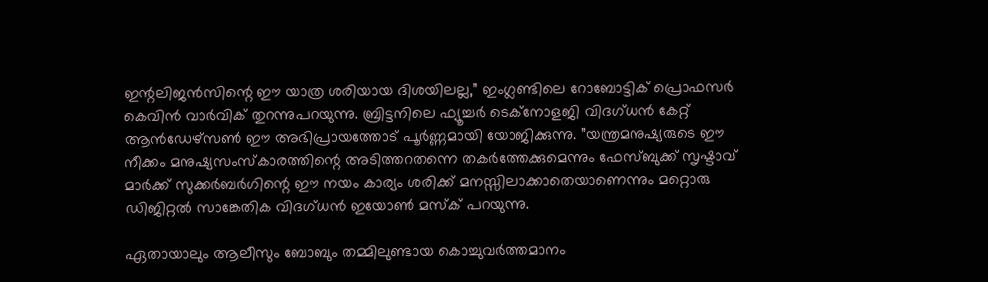ഇന്റലിജന്‍സിന്റെ ഈ യാത്ര ശരിയായ ദിശയിലല്ല,” ഇംഗ്ലണ്ടിലെ റോബോട്ടിക് പ്രൊഫസര്‍ കെവിന്‍ വാര്‍വിക് തുറന്നുപറയുന്നു. ബ്രിട്ടനിലെ ഫ്യൂച്ചര്‍ ടെക്‌നോളജി വിദഗ്ധന്‍ കേറ്റ് ആന്‍ഡേഴ്‌സണ്‍ ഈ അഭിപ്രായത്തോട് പൂര്‍ണ്ണമായി യോജിക്കുന്നു. ”യന്ത്രമനുഷ്യരുടെ ഈ നീക്കം മനുഷ്യസംസ്‌കാരത്തിന്റെ അടിത്തറതന്നെ തകര്‍ത്തേക്കുമെന്നും ഫേസ്ബുക്ക് സൃഷ്ടാവ് മാര്‍ക്ക് സുക്കര്‍ബര്‍ഗിന്റെ ഈ നയം കാര്യം ശരിക്ക് മനസ്സിലാക്കാതെയാണെന്നും മറ്റൊരു ഡിജിറ്റല്‍ സാങ്കേതിക വിദഗ്ധന്‍ ഇയോണ്‍ മസ്‌ക് പറയുന്നു.

ഏതായാലും ആലീസും ബോബും തമ്മിലുണ്ടായ കൊച്ചുവര്‍ത്തമാനം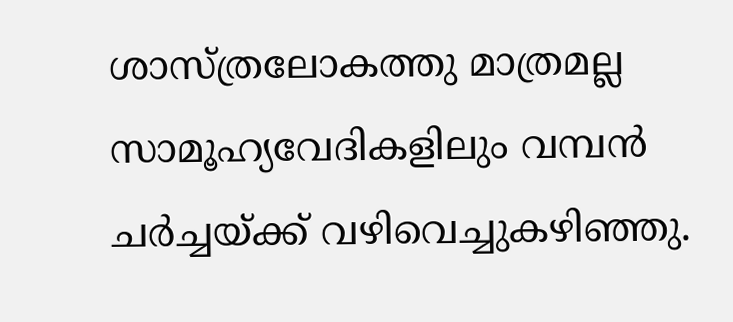ശാസ്ത്രലോകത്തു മാത്രമല്ല സാമൂഹ്യവേദികളിലും വമ്പന്‍ ചര്‍ച്ചയ്‌ക്ക് വഴിവെച്ചുകഴിഞ്ഞു.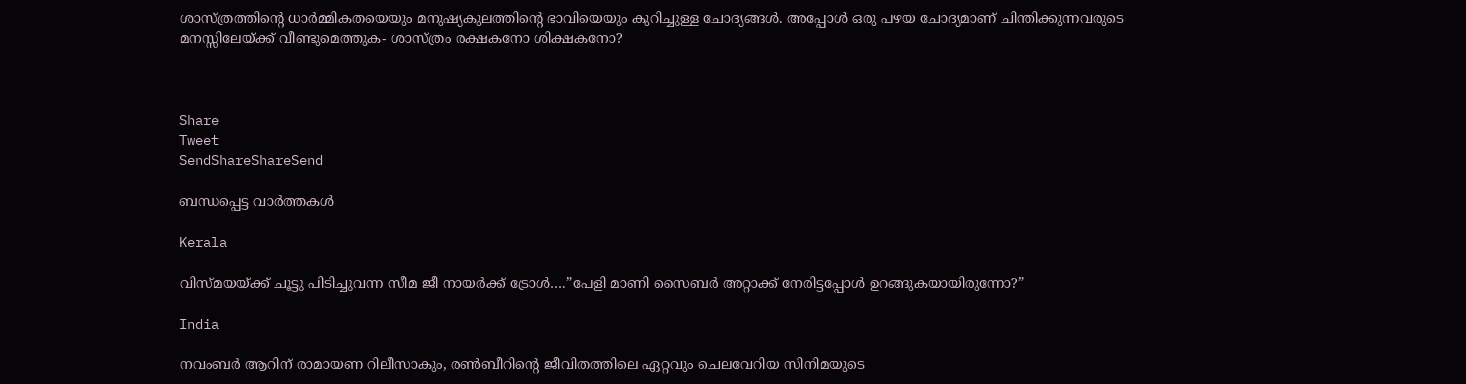ശാസ്ത്രത്തിന്റെ ധാര്‍മ്മികതയെയും മനുഷ്യകുലത്തിന്റെ ഭാവിയെയും കുറിച്ചുള്ള ചോദ്യങ്ങള്‍. അപ്പോള്‍ ഒരു പഴയ ചോദ്യമാണ് ചിന്തിക്കുന്നവരുടെ മനസ്സിലേയ്‌ക്ക് വീണ്ടുമെത്തുക- ശാസ്ത്രം രക്ഷകനോ ശിക്ഷകനോ?



Share
Tweet
SendShareShareSend

ബന്ധപ്പെട്ട വാര്‍ത്തകള്‍

Kerala

വിസ്മയയ്‌ക്ക് ചൂട്ടു പിടിച്ചുവന്ന സീമ ജീ നായര്‍ക്ക് ട്രോള്‍….”പേളി മാണി സൈബര്‍ അറ്റാക്ക് നേരിട്ടപ്പോള്‍ ഉറങ്ങുകയായിരുന്നോ?”

India

നവംബര്‍ ആറിന് രാമായണ റിലീസാകും, രണ്‍ബീറിന്റെ ജീവിതത്തിലെ ഏറ്റവും ചെലവേറിയ സിനിമയുടെ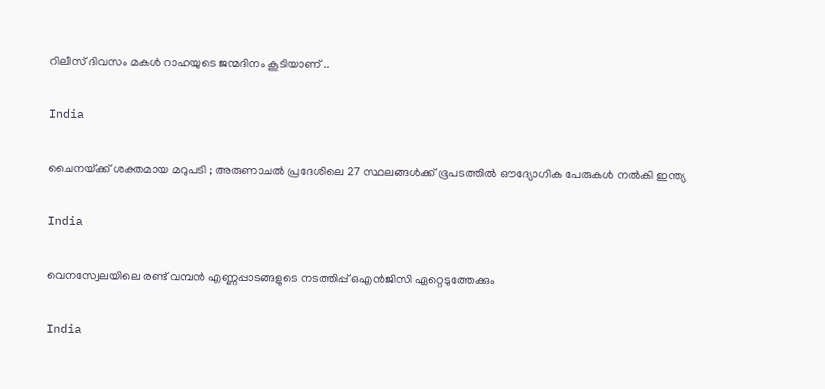റിലീസ് ദിവസം മകള്‍ റാഹയുടെ ജന്മദിനം കൂടിയാണ് ..

India

ചൈനയ്‌ക്ക് ശക്തമായ മറുപടി ; അരുണാചൽ പ്രദേശിലെ 27 സ്ഥലങ്ങൾക്ക് ഭൂപടത്തിൽ ഔദ്യോഗിക പേരുകൾ നൽകി ഇന്ത്യ

India

വെനസ്വേലയിലെ രണ്ട് വമ്പന്‍ എണ്ണപ്പാടങ്ങളുടെ നടത്തിപ്പ് ഒഎന്‍ജിസി ഏറ്റെടുത്തേക്കും

India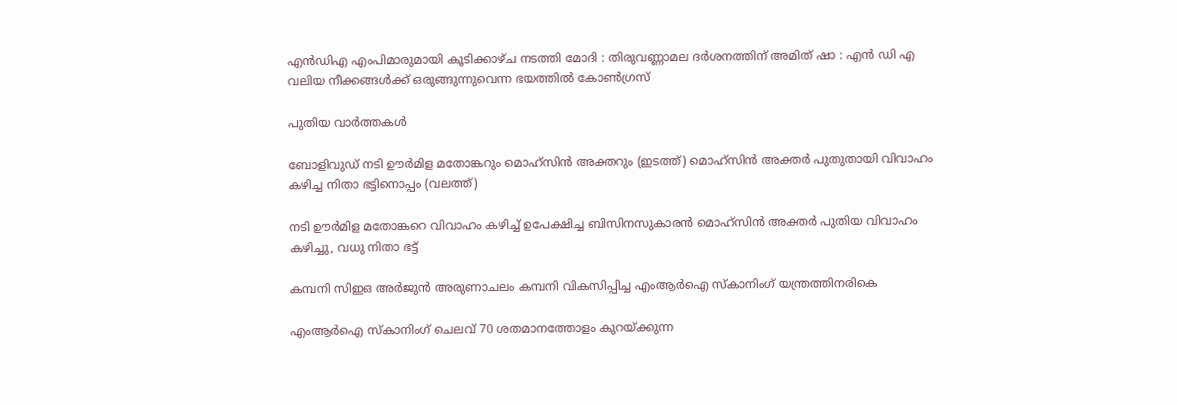എൻഡിഎ എംപിമാരുമായി കൂടിക്കാഴ്ച നടത്തി മോദി : തിരുവണ്ണാമല ദർശനത്തിന് അമിത് ഷാ : എൻ ഡി എ വലിയ നീക്കങ്ങൾക്ക് ഒരുങ്ങുന്നുവെന്ന ഭയത്തിൽ കോൺഗ്രസ്

പുതിയ വാര്‍ത്തകള്‍

ബോളിവുഡ് നടി ഊര്‍മിള മതോങ്കറും മൊഹ്സിന്‍ അക്തറും (ഇടത്ത്) മൊഹ്സിന്‍ അക്തര്‍ പുതുതായി വിവാഹം കഴിച്ച നിതാ ഭട്ടിനൊപ്പം (വലത്ത്)

നടി ഊര്‍മിള മതോങ്കറെ വിവാഹം കഴിച്ച് ഉപേക്ഷിച്ച ബിസിനസുകാരന്‍ മൊഹ്സിന്‍ അക്തര്‍ പുതിയ വിവാഹം കഴിച്ചു, വധു നിതാ ഭട്ട്

കമ്പനി സിഇഒ അര്‍ജുന്‍ അരുണാചലം കമ്പനി വികസിപ്പിച്ച എംആര്‍ഐ സ്കാനിംഗ് യന്ത്രത്തിനരികെ

എംആര്‍ഐ സ്കാനിംഗ് ചെലവ് 70 ശതമാനത്തോളം കുറയ്‌ക്കുന്ന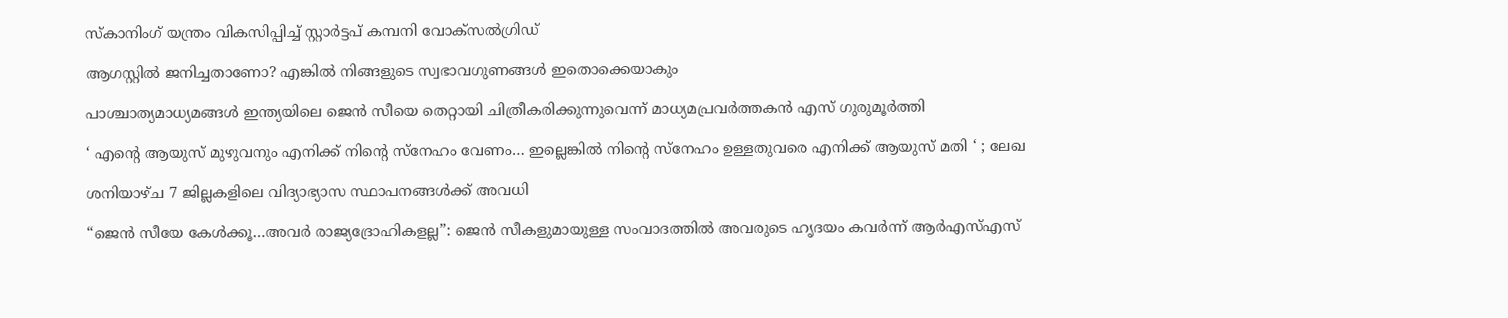സ്കാനിംഗ് യന്ത്രം വികസിപ്പിച്ച് സ്റ്റാര്‍ട്ടപ് കമ്പനി വോക്സല്‍ഗ്രിഡ്

ആഗസ്റ്റിൽ ജനിച്ചതാണോ? എങ്കിൽ നിങ്ങളുടെ സ്വഭാവഗുണങ്ങൾ ഇതൊക്കെയാകും

പാശ്ചാത്യമാധ്യമങ്ങള്‍ ഇന്ത്യയിലെ ജെന്‍ സീയെ തെറ്റായി ചിത്രീകരിക്കുന്നുവെന്ന് മാധ്യമപ്രവര്‍ത്തകന്‍ എസ് ഗുരുമൂര്‍ത്തി

‘ എന്റെ ആയുസ് മുഴുവനും എനിക്ക് നിന്റെ സ്നേഹം വേണം… ഇല്ലെങ്കിൽ നിന്റെ സ്നേഹം ഉള്ളതുവരെ എനിക്ക് ആയുസ് മതി ‘ ; ലേഖ

ശനിയാഴ്ച 7 ജില്ലകളിലെ വിദ്യാഭ്യാസ സ്ഥാപനങ്ങള്‍ക്ക് അവധി

“ജെന്‍ സീയേ കേള്‍ക്കൂ…അവര്‍ രാജ്യദ്രോഹികളല്ല”: ജെന്‍ സീകളുമായുള്ള സംവാദത്തില്‍ അവരുടെ ഹൃദയം കവര്‍ന്ന് ആര്‍എസ്എസ്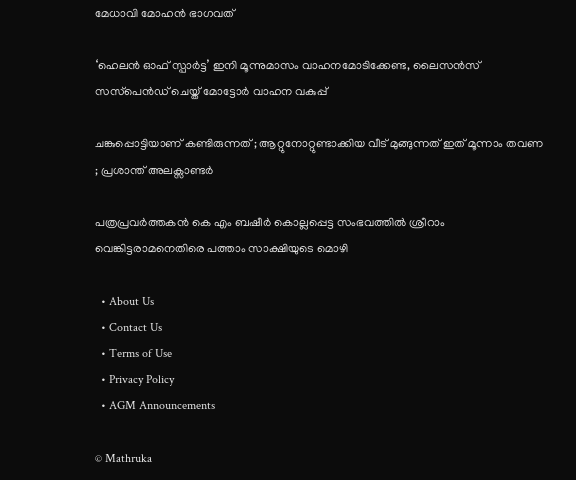മേധാവി മോഹന്‍ ഭാഗവത്

‘ഹെലന്‍ ഓഫ് സ്പാര്‍ട്ട’ ഇനി മൂന്നുമാസം വാഹനമോടിക്കേണ്ട, ലൈസന്‍സ് സസ്‌പെന്‍ഡ് ചെയ്ത് മോട്ടോര്‍ വാഹന വകുപ്പ്

ചങ്കുപ്പൊട്ടിയാണ് കണ്ടിരുന്നത് ; ആറ്റുനോറ്റുണ്ടാക്കിയ വീട് മുങ്ങുന്നത് ഇത് മൂന്നാം തവണ ; പ്രശാന്ത് അലക്സാണ്ടർ

പത്രപ്രവര്‍ത്തകന്‍ കെ എം ബഷീര്‍ കൊല്ലപ്പെട്ട സംഭവത്തില്‍ ശ്രീറാം വെങ്കിട്ടരാമനെതിരെ പത്താം സാക്ഷിയുടെ മൊഴി

  • About Us
  • Contact Us
  • Terms of Use
  • Privacy Policy
  • AGM Announcements

© Mathruka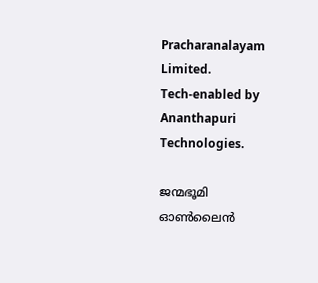Pracharanalayam Limited.
Tech-enabled by Ananthapuri Technologies.

ജന്മഭൂമി ഓണ്‍ലൈന്‍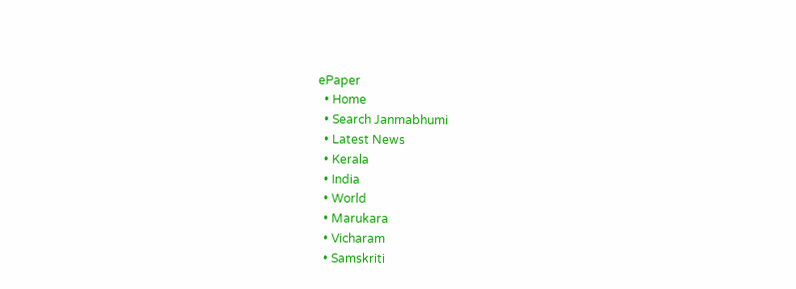ePaper
  • Home
  • Search Janmabhumi
  • Latest News
  • Kerala
  • India
  • World
  • Marukara
  • Vicharam
  • Samskriti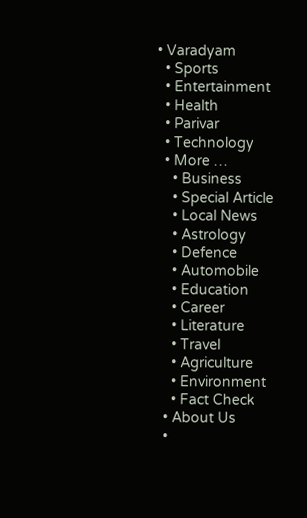• Varadyam
  • Sports
  • Entertainment
  • Health
  • Parivar
  • Technology
  • More …
    • Business
    • Special Article
    • Local News
    • Astrology
    • Defence
    • Automobile
    • Education
    • Career
    • Literature
    • Travel
    • Agriculture
    • Environment
    • Fact Check
  • About Us
  •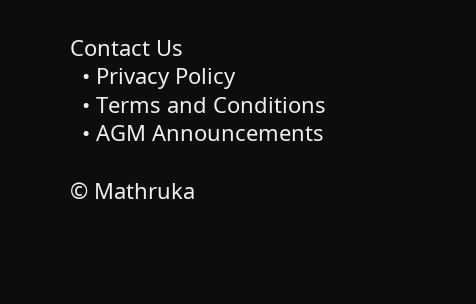Contact Us
  • Privacy Policy
  • Terms and Conditions
  • AGM Announcements

© Mathruka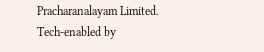Pracharanalayam Limited.
Tech-enabled by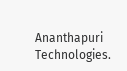Ananthapuri Technologies.